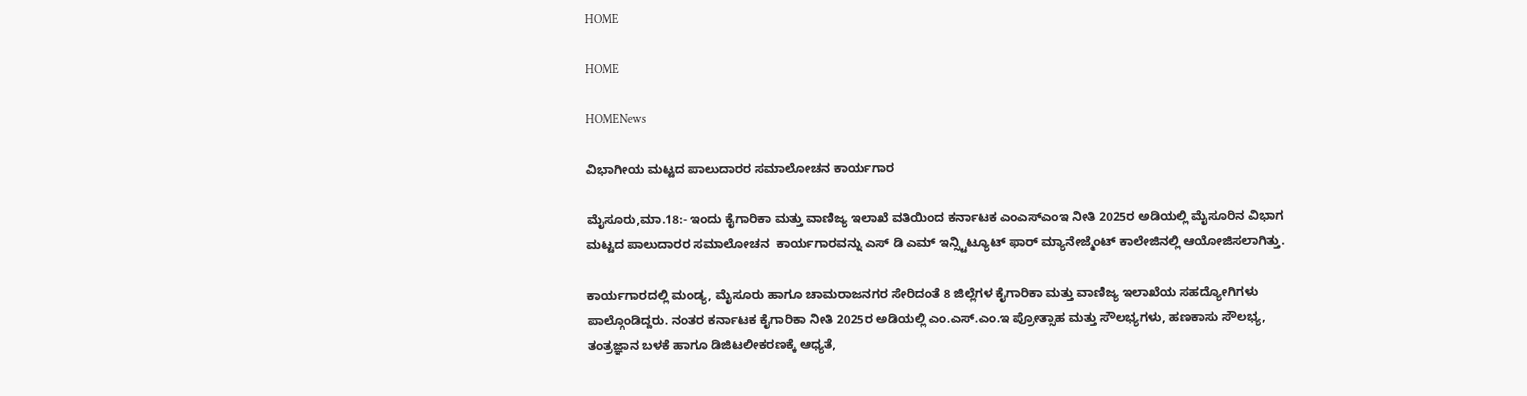HOME

HOME

HOMENews

ವಿಭಾಗೀಯ ಮಟ್ಟದ ಪಾಲುದಾರರ ಸಮಾಲೋಚನ ಕಾರ್ಯಗಾರ

ಮೈಸೂರು,ಮಾ.18:- ಇಂದು ಕೈಗಾರಿಕಾ ಮತ್ತು ವಾಣಿಜ್ಯ ಇಲಾಖೆ ವತಿಯಿಂದ ಕರ್ನಾಟಕ ಎಂಎಸ್ಎಂಇ ನೀತಿ 2025ರ ಅಡಿಯಲ್ಲಿ ಮೈಸೂರಿನ ವಿಭಾಗ ಮಟ್ಟದ ಪಾಲುದಾರರ ಸಮಾಲೋಚನ  ಕಾರ್ಯಗಾರವನ್ನು ಎಸ್ ಡಿ ಎಮ್ ಇನ್ಸ್ಟಿಟ್ಯೂಟ್ ಫಾರ್ ಮ್ಯಾನೇಜ್ಮೆಂಟ್ ಕಾಲೇಜಿನಲ್ಲಿ ಆಯೋಜಿಸಲಾಗಿತ್ತು.

ಕಾರ್ಯಗಾರದಲ್ಲಿ ಮಂಡ್ಯ, ಮೈಸೂರು ಹಾಗೂ ಚಾಮರಾಜನಗರ ಸೇರಿದಂತೆ 8 ಜಿಲ್ಲೆಗಳ ಕೈಗಾರಿಕಾ ಮತ್ತು ವಾಣಿಜ್ಯ ಇಲಾಖೆಯ ಸಹದ್ಯೋಗಿಗಳು ಪಾಲ್ಗೊಂಡಿದ್ದರು. ನಂತರ ಕರ್ನಾಟಕ ಕೈಗಾರಿಕಾ ನೀತಿ 2025ರ ಅಡಿಯಲ್ಲಿ ಎಂ.ಎಸ್.ಎಂ.ಇ ಪ್ರೋತ್ಸಾಹ ಮತ್ತು ಸೌಲಭ್ಯಗಳು, ಹಣಕಾಸು ಸೌಲಭ್ಯ, ತಂತ್ರಜ್ಞಾನ ಬಳಕೆ ಹಾಗೂ ಡಿಜಿಟಲೀಕರಣಕ್ಕೆ ಆಧ್ಯತೆ,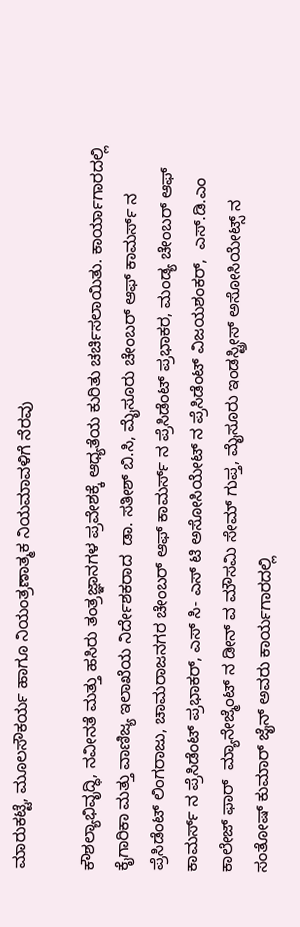ಮಾರುಕಟ್ಟೆ, ಮೂಲಸೌಕರ್ಯ ಹಾಗೂ ನಿಯಂತ್ರಣಾತ್ಮಕ ನಿಯಮಾವಳಿಗೆ ನೆರವು

ಕೌಶಲ್ಯಾಭಿವೃದ್ಧಿ, ನವೀನತೆ ಮತ್ತು ಹಸಿರು ತಂತ್ರಜ್ಞಾನಗಳ ಪ್ರವೇಶಕ್ಕೆ ಆಧ್ಯತೆಯ ಕುರಿತು ಚರ್ಚಿಸಲಾಯಿತು. ಕಾರ್ಯಾಗಾರದಲ್ಲಿ ಕೈಗಾರಿಕಾ ಮತ್ತು ವಾಣಿಜ್ಯ ಇಲಾಖೆಯ ನಿರ್ದೇಶಕರಾದ  ಡಾ. ಸತೀಶ್ ಬಿ.ಸಿ, ಮೈಸೂರು ಚೇಂಬರ್ ಆಫ್ ಕಾಮರ್ಸ್ ನ ಪ್ರೆಸಿಡೆಂಟ್ ಲಿಂಗರಾಜು, ಚಾಮರಾಜನಗರ ಚೇಂಬರ್ ಆಫ್ ಕಾಮರ್ಸ್ ನ ಪ್ರೆಸಿಡೆಂಟ್ ಪ್ರಭಾಕರ, ಮಂಡ್ಯ ಚೇಂಬರ್ ಆಫ್ ಕಾಮರ್ಸ್ ನ ಪ್ರೆಸಿಡೆಂಟ್ ಪ್ರಭಾಕರ್, ಎಸ್ ಸಿ- ಎಸ್ ಟಿ ಅಸೋಸಿಯೇಟ್ ನ ಪ್ರೆಸಿಡೆಂಟ್ ವಿಜಯಶಂಕರ್,  ಎಸ್.ಡಿ.ಎಂ ಕಾಲೇಜ್ ಫಾರ್  ಮ್ಯಾನೇಜ್ಮೆಂಟ್ ನ ಡೀನ್ ವ ಮೌಸಮಿ ಸೇಮ್ ಗುಪ್ತ, ಮೈಸೂರು ಇಂಡಸ್ಟ್ರೀಸ್ ಅಸೋಸಿಯೇಟ್ಸ್ ನ ಸಂತೋಷ್ ಕುಮಾರ್ ಜೈನ್ ಅವರು ಕಾರ್ಯಗಾರದಲ್ಲಿ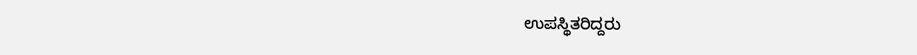ಉಪಸ್ಥಿತರಿದ್ದರು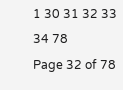1 30 31 32 33 34 78
Page 32 of 78